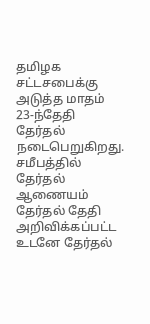தமிழக சட்டசபைக்கு அடுத்த மாதம் 23-ந்தேதி தேர்தல் நடைபெறுகிறது. சமீபத்தில் தேர்தல் ஆணையம் தேர்தல் தேதி அறிவிக்கப்பட்ட உடனே தேர்தல்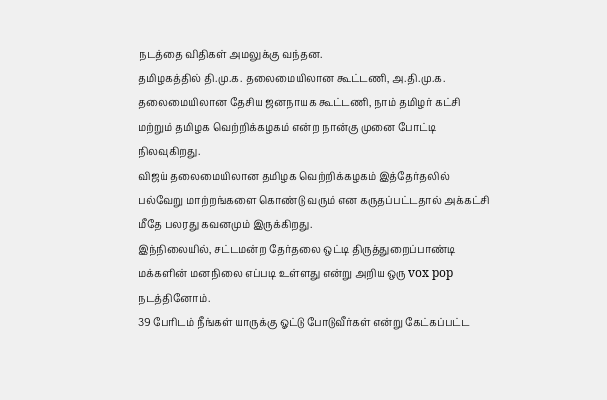நடத்தை விதிகள் அமலுக்கு வந்தன.
தமிழகத்தில் தி.மு.க. தலைமையிலான கூட்டணி, அ.தி.மு.க. தலைமையிலான தேசிய ஜனநாயக கூட்டணி, நாம் தமிழர் கட்சி மற்றும் தமிழக வெற்றிக்கழகம் என்ற நான்கு முனை போட்டி நிலவுகிறது.
விஜய் தலைமையிலான தமிழக வெற்றிக்கழகம் இத்தேர்தலில் பல்வேறு மாற்றங்களை கொண்டு வரும் என கருதப்பட்டதால் அக்கட்சி மீதே பலரது கவனமும் இருக்கிறது.
இந்நிலையில், சட்டமன்ற தேர்தலை ஒட்டி திருத்துறைப்பாண்டி மக்களின் மனநிலை எப்படி உள்ளது என்று அறிய ஒரு vox pop நடத்தினோம்.
39 பேரிடம் நீங்கள் யாருக்கு ஓட்டு போடுவீர்கள் என்று கேட்கப்பட்ட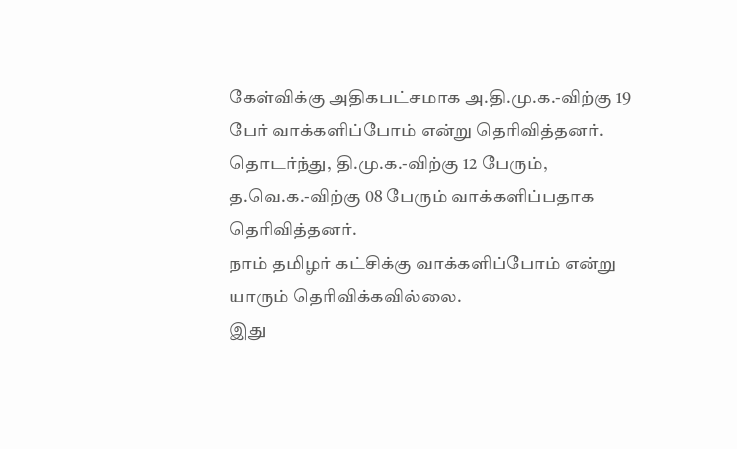கேள்விக்கு அதிகபட்சமாக அ.தி.மு.க.-விற்கு 19 பேர் வாக்களிப்போம் என்று தெரிவித்தனர்.
தொடர்ந்து, தி.மு.க.-விற்கு 12 பேரும், த.வெ.க.-விற்கு 08 பேரும் வாக்களிப்பதாக தெரிவித்தனர்.
நாம் தமிழர் கட்சிக்கு வாக்களிப்போம் என்று யாரும் தெரிவிக்கவில்லை.
இது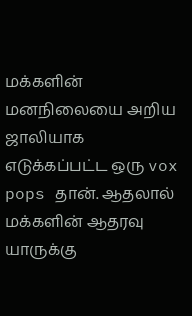மக்களின் மனநிலையை அறிய ஜாலியாக எடுக்கப்பட்ட ஒரு vox pops தான். ஆதலால் மக்களின் ஆதரவு யாருக்கு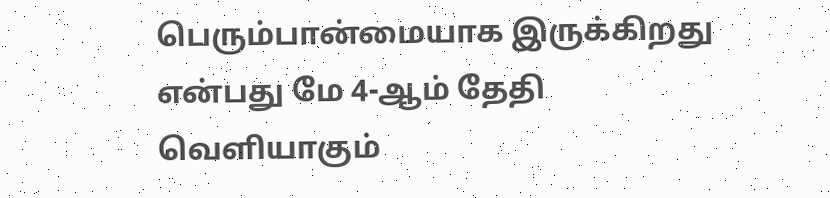பெரும்பான்மையாக இருக்கிறது என்பது மே 4-ஆம் தேதி வெளியாகும்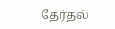தேர்தல்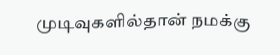முடிவுகளில்தான் நமக்கு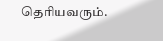தெரியவரும்.